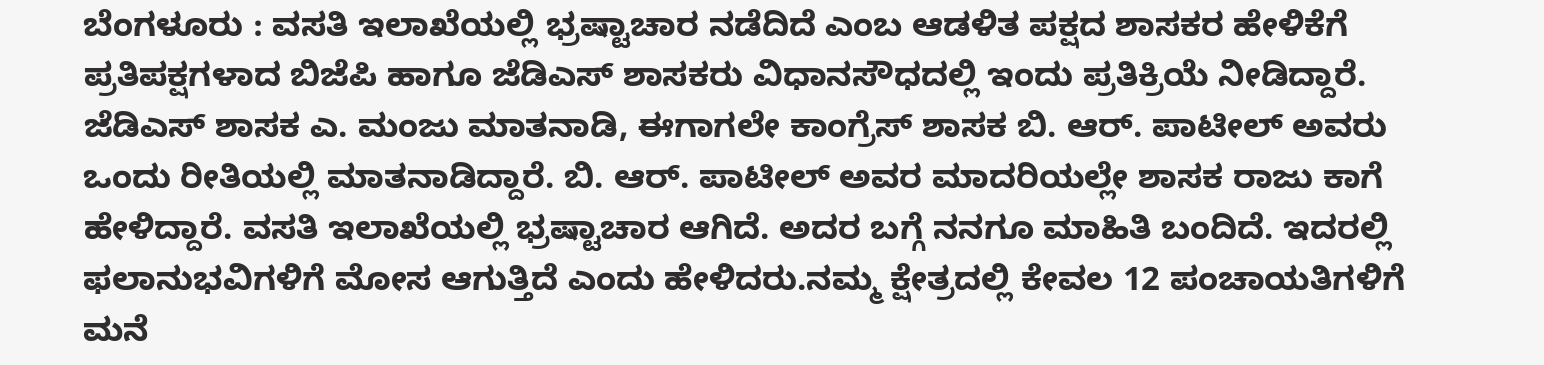ಬೆಂಗಳೂರು : ವಸತಿ ಇಲಾಖೆಯಲ್ಲಿ ಭ್ರಷ್ಟಾಚಾರ ನಡೆದಿದೆ ಎಂಬ ಆಡಳಿತ ಪಕ್ಷದ ಶಾಸಕರ ಹೇಳಿಕೆಗೆ ಪ್ರತಿಪಕ್ಷಗಳಾದ ಬಿಜೆಪಿ ಹಾಗೂ ಜೆಡಿಎಸ್ ಶಾಸಕರು ವಿಧಾನಸೌಧದಲ್ಲಿ ಇಂದು ಪ್ರತಿಕ್ರಿಯೆ ನೀಡಿದ್ದಾರೆ.
ಜೆಡಿಎಸ್ ಶಾಸಕ ಎ. ಮಂಜು ಮಾತನಾಡಿ, ಈಗಾಗಲೇ ಕಾಂಗ್ರೆಸ್ ಶಾಸಕ ಬಿ. ಆರ್. ಪಾಟೀಲ್ ಅವರು ಒಂದು ರೀತಿಯಲ್ಲಿ ಮಾತನಾಡಿದ್ದಾರೆ. ಬಿ. ಆರ್. ಪಾಟೀಲ್ ಅವರ ಮಾದರಿಯಲ್ಲೇ ಶಾಸಕ ರಾಜು ಕಾಗೆ ಹೇಳಿದ್ದಾರೆ. ವಸತಿ ಇಲಾಖೆಯಲ್ಲಿ ಭ್ರಷ್ಟಾಚಾರ ಆಗಿದೆ. ಅದರ ಬಗ್ಗೆ ನನಗೂ ಮಾಹಿತಿ ಬಂದಿದೆ. ಇದರಲ್ಲಿ ಫಲಾನುಭವಿಗಳಿಗೆ ಮೋಸ ಆಗುತ್ತಿದೆ ಎಂದು ಹೇಳಿದರು.ನಮ್ಮ ಕ್ಷೇತ್ರದಲ್ಲಿ ಕೇವಲ 12 ಪಂಚಾಯತಿಗಳಿಗೆ ಮನೆ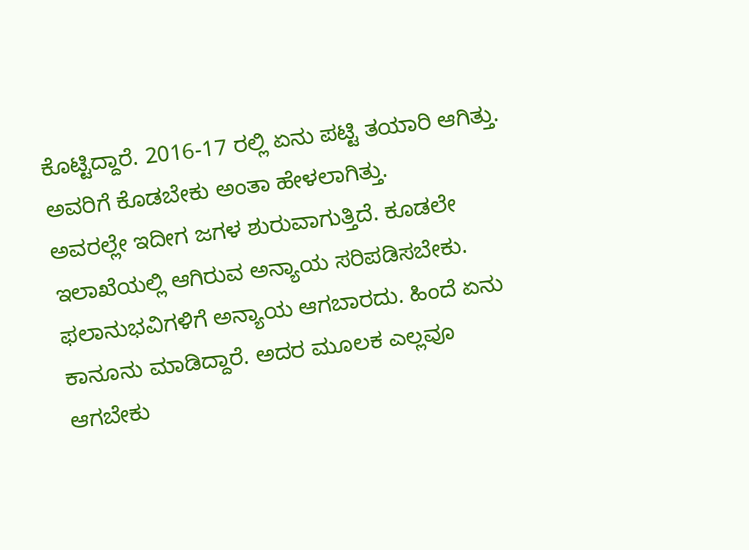ಕೊಟ್ಟಿದ್ದಾರೆ. 2016-17 ರಲ್ಲಿ ಏನು ಪಟ್ಟಿ ತಯಾರಿ ಆಗಿತ್ತು. ಅವರಿಗೆ ಕೊಡಬೇಕು ಅಂತಾ ಹೇಳಲಾಗಿತ್ತು.
ಅವರಲ್ಲೇ ಇದೀಗ ಜಗಳ ಶುರುವಾಗುತ್ತಿದೆ. ಕೂಡಲೇ ಇಲಾಖೆಯಲ್ಲಿ ಆಗಿರುವ ಅನ್ಯಾಯ ಸರಿಪಡಿಸಬೇಕು. ಫಲಾನುಭವಿಗಳಿಗೆ ಅನ್ಯಾಯ ಆಗಬಾರದು. ಹಿಂದೆ ಏನು ಕಾನೂನು ಮಾಡಿದ್ದಾರೆ. ಅದರ ಮೂಲಕ ಎಲ್ಲವೂ ಆಗಬೇಕು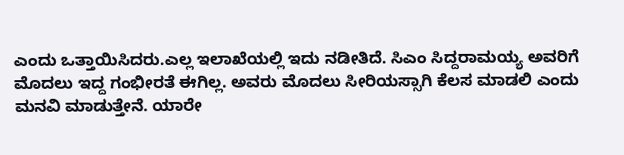ಎಂದು ಒತ್ತಾಯಿಸಿದರು.ಎಲ್ಲ ಇಲಾಖೆಯಲ್ಲಿ ಇದು ನಡೀತಿದೆ. ಸಿಎಂ ಸಿದ್ದರಾಮಯ್ಯ ಅವರಿಗೆ ಮೊದಲು ಇದ್ದ ಗಂಭೀರತೆ ಈಗಿಲ್ಲ. ಅವರು ಮೊದಲು ಸೀರಿಯಸ್ಸಾಗಿ ಕೆಲಸ ಮಾಡಲಿ ಎಂದು ಮನವಿ ಮಾಡುತ್ತೇನೆ. ಯಾರೇ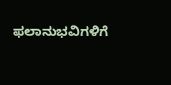ಫಲಾನುಭವಿಗಳಿಗೆ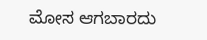ಮೋಸ ಆಗಬಾರದು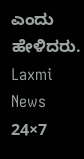ಎಂದು ಹೇಳಿದರು.
Laxmi News 24×7